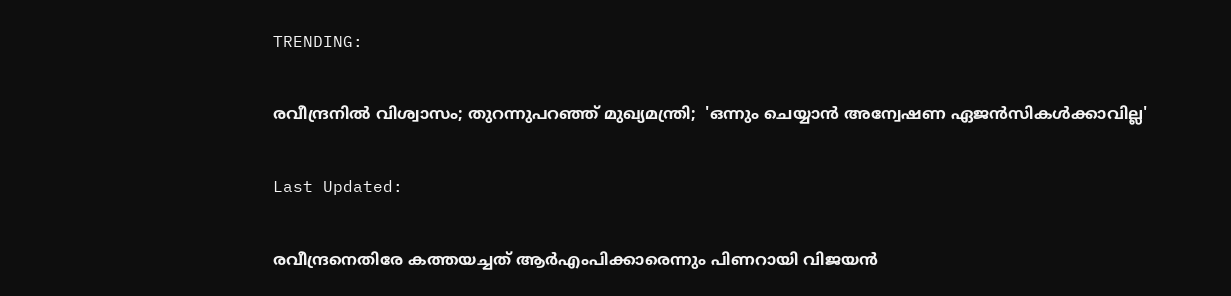TRENDING:

രവീന്ദ്രനിൽ വിശ്വാസം; തുറന്നുപറഞ്ഞ് മുഖ്യമന്ത്രി;  'ഒന്നും ചെയ്യാന്‍ അന്വേഷണ ഏജന്‍സികള്‍ക്കാവില്ല'

Last Updated:

രവീന്ദ്രനെതിരേ കത്തയച്ചത് ആര്‍എംപിക്കാരെന്നും പിണറായി വിജയന്‍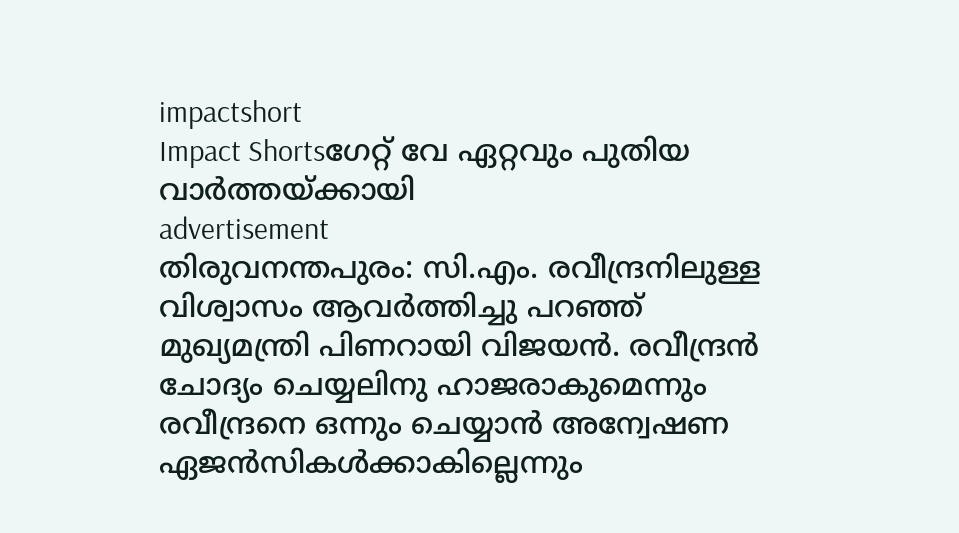impactshort
Impact Shortsഗേറ്റ് വേ ഏറ്റവും പുതിയ വാർത്തയ്ക്കായി
advertisement
തിരുവനന്തപുരം: സി.എം. രവീന്ദ്രനിലുള്ള വിശ്വാസം ആവര്‍ത്തിച്ചു പറഞ്ഞ് മുഖ്യമന്ത്രി പിണറായി വിജയന്‍. രവീന്ദ്രന്‍ ചോദ്യം ചെയ്യലിനു ഹാജരാകുമെന്നും രവീന്ദ്രനെ ഒന്നും ചെയ്യാന്‍ അന്വേഷണ ഏജന്‍സികള്‍ക്കാകില്ലെന്നും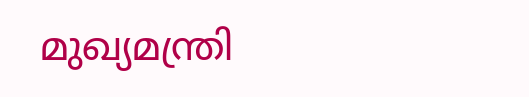മുഖ്യമന്ത്രി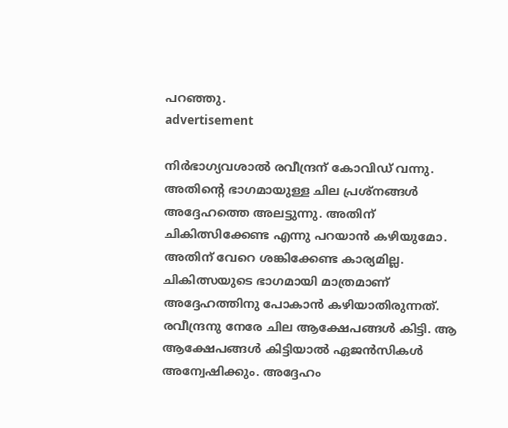പറഞ്ഞു.
advertisement

നിര്‍ഭാഗ്യവശാല്‍ രവീന്ദ്രന് കോവിഡ് വന്നു. അതിന്റെ ഭാഗമായുള്ള ചില പ്രശ്‌നങ്ങള്‍ അദ്ദേഹത്തെ അലട്ടുന്നു. അതിന് ചികിത്സിക്കേണ്ട എന്നു പറയാന്‍ കഴിയുമോ. അതിന് വേറെ ശങ്കിക്കേണ്ട കാര്യമില്ല. ചികിത്സയുടെ ഭാഗമായി മാത്രമാണ് അദ്ദേഹത്തിനു പോകാന്‍ കഴിയാതിരുന്നത്. രവീന്ദ്രനു നേരേ ചില ആക്ഷേപങ്ങള്‍ കിട്ടി. ആ  ആക്ഷേപങ്ങള്‍ കിട്ടിയാല്‍ ഏജന്‍സികള്‍ അന്വേഷിക്കും. അദ്ദേഹം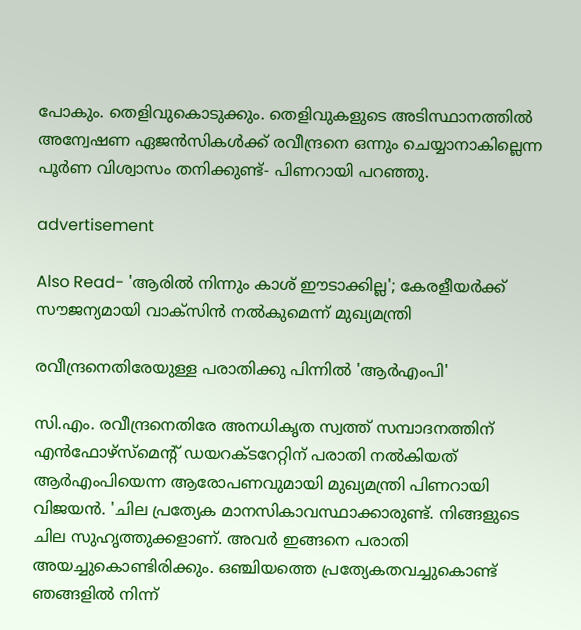പോകും. തെളിവുകൊടുക്കും. തെളിവുകളുടെ അടിസ്ഥാനത്തില്‍ അന്വേഷണ ഏജന്‍സികള്‍ക്ക് രവീന്ദ്രനെ ഒന്നും ചെയ്യാനാകില്ലെന്ന പൂര്‍ണ വിശ്വാസം തനിക്കുണ്ട്- പിണറായി പറഞ്ഞു.

advertisement

Also Read- 'ആരിൽ നിന്നും കാശ് ഈടാക്കില്ല'; കേരളീയര്‍ക്ക് സൗജന്യമായി വാക്സിൻ നൽകുമെന്ന് മുഖ്യമന്ത്രി

രവീന്ദ്രനെതിരേയുള്ള പരാതിക്കു പിന്നില്‍ 'ആര്‍എംപി'

സി.എം. രവീന്ദ്രനെതിരേ അനധികൃത സ്വത്ത് സമ്പാദനത്തിന് എന്‍ഫോഴ്‌സ്‌മെന്റ് ഡയറക്ടറേറ്റിന് പരാതി നല്‍കിയത് ആര്‍എംപിയെന്ന ആരോപണവുമായി മുഖ്യമന്ത്രി പിണറായി വിജയന്‍. 'ചില പ്രത്യേക മാനസികാവസ്ഥാക്കാരുണ്ട്. നിങ്ങളുടെ ചില സുഹൃത്തുക്കളാണ്. അവര്‍ ഇങ്ങനെ പരാതി അയച്ചുകൊണ്ടിരിക്കും. ഒഞ്ചിയത്തെ പ്രത്യേകതവച്ചുകൊണ്ട് ഞങ്ങളില്‍ നിന്ന്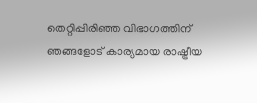തെറ്റിപ്പിരിഞ്ഞ വിഭാഗത്തിന് ഞങ്ങളോട് കാര്യമായ രാഷ്ട്രീയ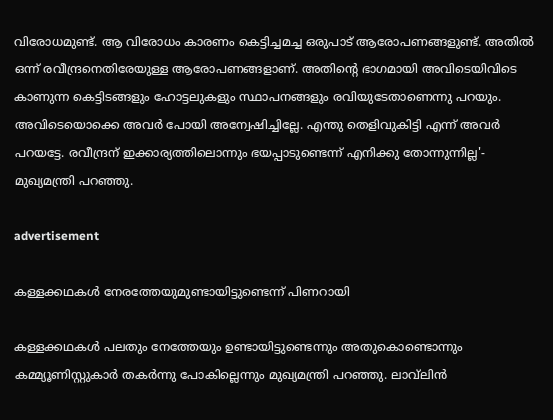വിരോധമുണ്ട്. ആ വിരോധം കാരണം കെട്ടിച്ചമച്ച ഒരുപാട് ആരോപണങ്ങളുണ്ട്. അതില്‍ ഒന്ന് രവീന്ദ്രനെതിരേയുള്ള ആരോപണങ്ങളാണ്. അതിന്റെ ഭാഗമായി അവിടെയിവിടെ കാണുന്ന കെട്ടിടങ്ങളും ഹോട്ടലുകളും സ്ഥാപനങ്ങളും രവിയുടേതാണെന്നു പറയും. അവിടെയൊക്കെ അവര്‍ പോയി അന്വേഷിച്ചില്ലേ. എന്തു തെളിവുകിട്ടി എന്ന് അവര്‍ പറയട്ടേ. രവീന്ദ്രന് ഇക്കാര്യത്തിലൊന്നും ഭയപ്പാടുണ്ടെന്ന് എനിക്കു തോന്നുന്നില്ല'- മുഖ്യമന്ത്രി പറഞ്ഞു.

advertisement

കള്ളക്കഥകള്‍ നേരത്തേയുമുണ്ടായിട്ടുണ്ടെന്ന് പിണറായി

കള്ളക്കഥകള്‍ പലതും നേത്തേയും ഉണ്ടായിട്ടുണ്ടെന്നും അതുകൊണ്ടൊന്നും കമ്മ്യൂണിസ്റ്റുകാര്‍ തകര്‍ന്നു പോകില്ലെന്നും മുഖ്യമന്ത്രി പറഞ്ഞു. ലാവ്‌ലിന്‍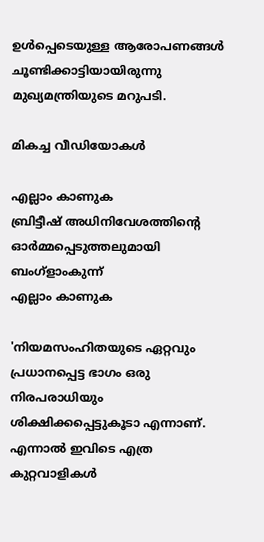ഉള്‍പ്പെടെയുള്ള ആരോപണങ്ങള്‍ ചൂണ്ടിക്കാട്ടിയായിരുന്നു മുഖ്യമന്ത്രിയുടെ മറുപടി.

മികച്ച വീഡിയോകൾ

എല്ലാം കാണുക
ബ്രിട്ടീഷ് അധിനിവേശത്തിൻ്റെ ഓർമ്മപ്പെടുത്തലുമായി ബംഗ്ളാംകുന്ന്
എല്ലാം കാണുക

'നിയമസംഹിതയുടെ ഏറ്റവും പ്രധാനപ്പെട്ട ഭാഗം ഒരു നിരപരാധിയും ശിക്ഷിക്കപ്പെട്ടുകൂടാ എന്നാണ്. എന്നാല്‍ ഇവിടെ എത്ര കുറ്റവാളികള്‍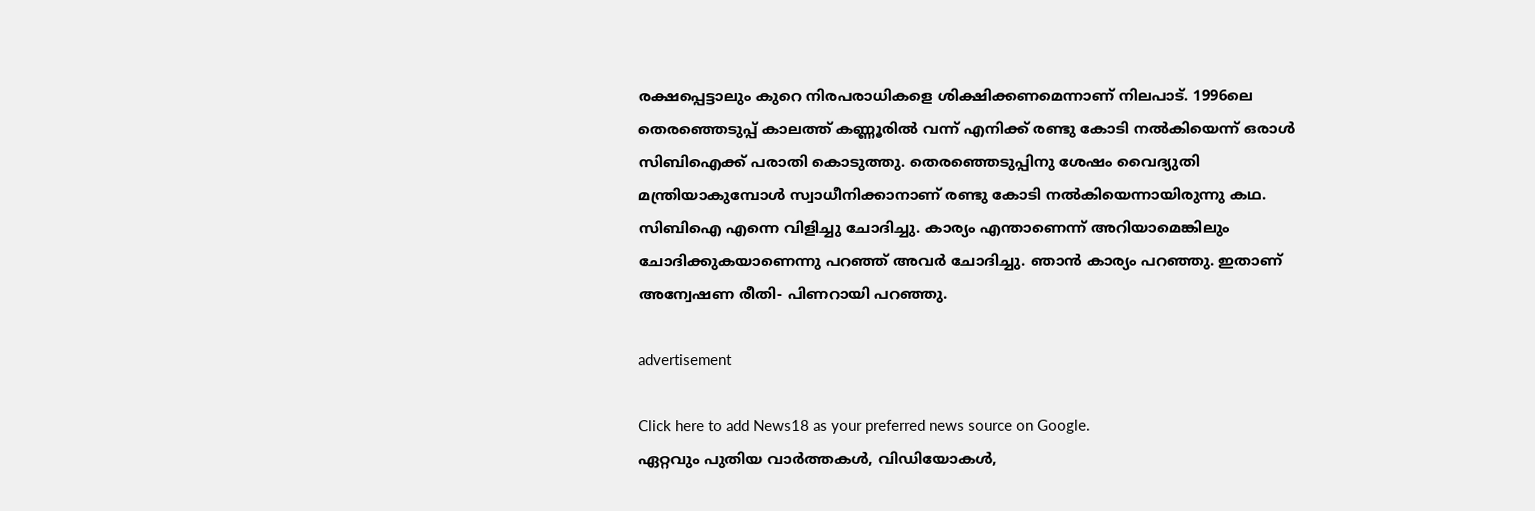രക്ഷപ്പെട്ടാലും കുറെ നിരപരാധികളെ ശിക്ഷിക്കണമെന്നാണ് നിലപാട്. 1996ലെ തെരഞ്ഞെടുപ്പ് കാലത്ത് കണ്ണൂരില്‍ വന്ന് എനിക്ക് രണ്ടു കോടി നല്‍കിയെന്ന് ഒരാള്‍ സിബിഐക്ക് പരാതി കൊടുത്തു. തെരഞ്ഞെടുപ്പിനു ശേഷം വൈദ്യുതി മന്ത്രിയാകുമ്പോള്‍ സ്വാധീനിക്കാനാണ് രണ്ടു കോടി നല്‍കിയെന്നായിരുന്നു കഥ. സിബിഐ എന്നെ വിളിച്ചു ചോദിച്ചു. കാര്യം എന്താണെന്ന് അറിയാമെങ്കിലും ചോദിക്കുകയാണെന്നു പറഞ്ഞ് അവര്‍ ചോദിച്ചു. ഞാന്‍ കാര്യം പറഞ്ഞു. ഇതാണ് അന്വേഷണ രീതി- പിണറായി പറഞ്ഞു.

advertisement

Click here to add News18 as your preferred news source on Google.
ഏറ്റവും പുതിയ വാർത്തകൾ, വിഡിയോകൾ,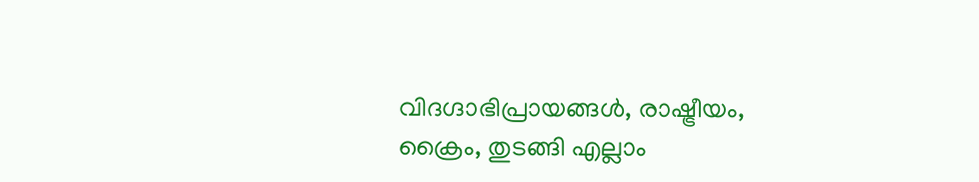വിദഗ്ദാഭിപ്രായങ്ങൾ, രാഷ്ട്രീയം, ക്രൈം, തുടങ്ങി എല്ലാം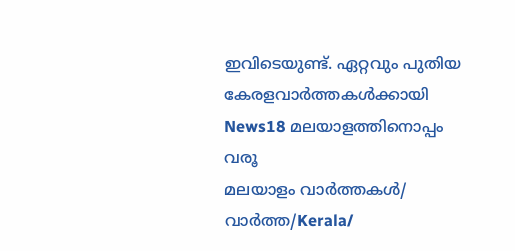ഇവിടെയുണ്ട്. ഏറ്റവും പുതിയ കേരളവാർത്തകൾക്കായി News18 മലയാളത്തിനൊപ്പം വരൂ
മലയാളം വാർത്തകൾ/ വാർത്ത/Kerala/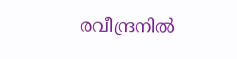രവീന്ദ്രനിൽ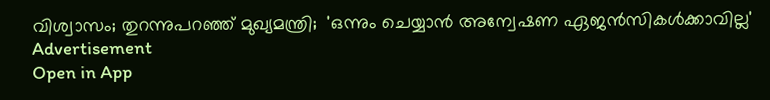വിശ്വാസം; തുറന്നുപറഞ്ഞ് മുഖ്യമന്ത്രി;  'ഒന്നും ചെയ്യാന്‍ അന്വേഷണ ഏജന്‍സികള്‍ക്കാവില്ല'
Advertisement
Open in App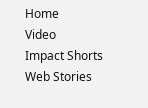Home
Video
Impact Shorts
Web Stories